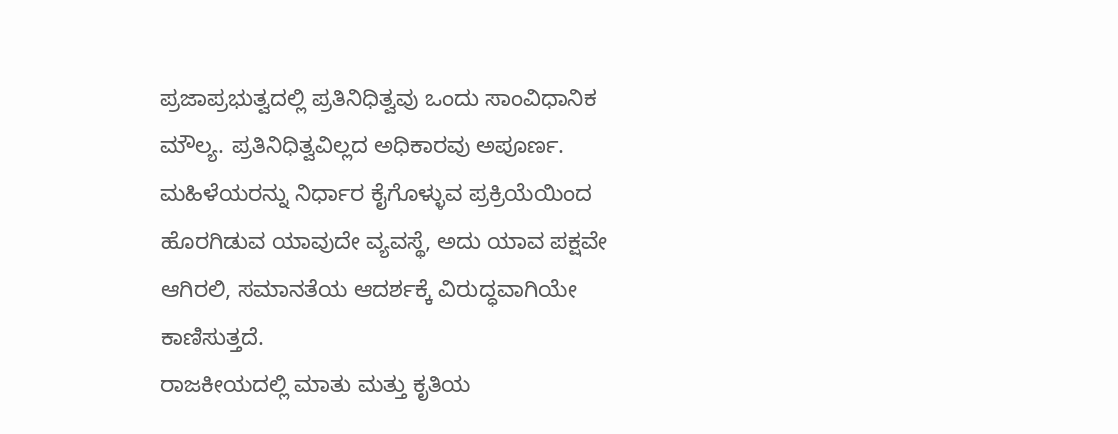ಪ್ರಜಾಪ್ರಭುತ್ವದಲ್ಲಿ ಪ್ರತಿನಿಧಿತ್ವವು ಒಂದು ಸಾಂವಿಧಾನಿಕ ಮೌಲ್ಯ. ಪ್ರತಿನಿಧಿತ್ವವಿಲ್ಲದ ಅಧಿಕಾರವು ಅಪೂರ್ಣ. ಮಹಿಳೆಯರನ್ನು ನಿರ್ಧಾರ ಕೈಗೊಳ್ಳುವ ಪ್ರಕ್ರಿಯೆಯಿಂದ ಹೊರಗಿಡುವ ಯಾವುದೇ ವ್ಯವಸ್ಥೆ, ಅದು ಯಾವ ಪಕ್ಷವೇ ಆಗಿರಲಿ, ಸಮಾನತೆಯ ಆದರ್ಶಕ್ಕೆ ವಿರುದ್ಧವಾಗಿಯೇ ಕಾಣಿಸುತ್ತದೆ.
ರಾಜಕೀಯದಲ್ಲಿ ಮಾತು ಮತ್ತು ಕೃತಿಯ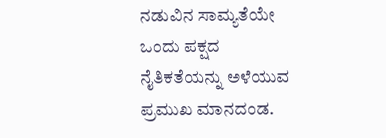ನಡುವಿನ ಸಾಮ್ಯತೆಯೇ ಒಂದು ಪಕ್ಷದ ನೈತಿಕತೆಯನ್ನು ಅಳೆಯುವ ಪ್ರಮುಖ ಮಾನದಂಡ.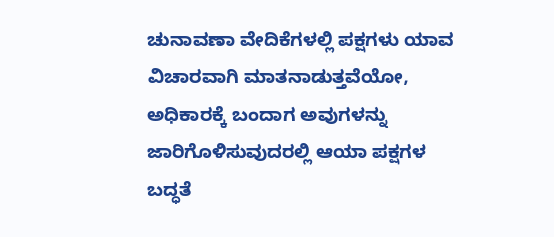ಚುನಾವಣಾ ವೇದಿಕೆಗಳಲ್ಲಿ ಪಕ್ಷಗಳು ಯಾವ ವಿಚಾರವಾಗಿ ಮಾತನಾಡುತ್ತವೆಯೋ, ಅಧಿಕಾರಕ್ಕೆ ಬಂದಾಗ ಅವುಗಳನ್ನು ಜಾರಿಗೊಳಿಸುವುದರಲ್ಲಿ ಆಯಾ ಪಕ್ಷಗಳ ಬದ್ಧತೆ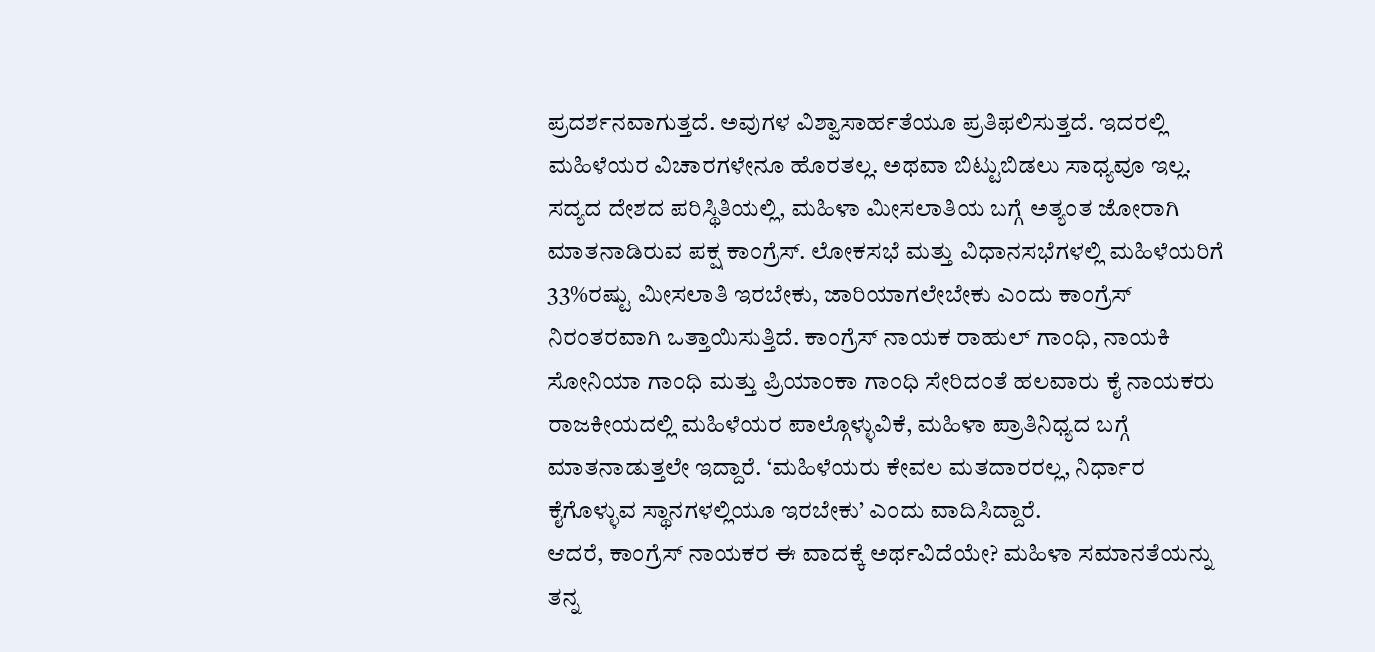ಪ್ರದರ್ಶನವಾಗುತ್ತದೆ. ಅವುಗಳ ವಿಶ್ವಾಸಾರ್ಹತೆಯೂ ಪ್ರತಿಫಲಿಸುತ್ತದೆ. ಇದರಲ್ಲಿ ಮಹಿಳೆಯರ ವಿಚಾರಗಳೇನೂ ಹೊರತಲ್ಲ. ಅಥವಾ ಬಿಟ್ಟುಬಿಡಲು ಸಾಧ್ಯವೂ ಇಲ್ಲ.
ಸದ್ಯದ ದೇಶದ ಪರಿಸ್ಥಿತಿಯಲ್ಲಿ, ಮಹಿಳಾ ಮೀಸಲಾತಿಯ ಬಗ್ಗೆ ಅತ್ಯಂತ ಜೋರಾಗಿ ಮಾತನಾಡಿರುವ ಪಕ್ಷ ಕಾಂಗ್ರೆಸ್. ಲೋಕಸಭೆ ಮತ್ತು ವಿಧಾನಸಭೆಗಳಲ್ಲಿ ಮಹಿಳೆಯರಿಗೆ 33%ರಷ್ಟು ಮೀಸಲಾತಿ ಇರಬೇಕು, ಜಾರಿಯಾಗಲೇಬೇಕು ಎಂದು ಕಾಂಗ್ರೆಸ್ ನಿರಂತರವಾಗಿ ಒತ್ತಾಯಿಸುತ್ತಿದೆ. ಕಾಂಗ್ರೆಸ್ ನಾಯಕ ರಾಹುಲ್ ಗಾಂಧಿ, ನಾಯಕಿ ಸೋನಿಯಾ ಗಾಂಧಿ ಮತ್ತು ಪ್ರಿಯಾಂಕಾ ಗಾಂಧಿ ಸೇರಿದಂತೆ ಹಲವಾರು ಕೈ ನಾಯಕರು ರಾಜಕೀಯದಲ್ಲಿ ಮಹಿಳೆಯರ ಪಾಲ್ಗೊಳ್ಳುವಿಕೆ, ಮಹಿಳಾ ಪ್ರಾತಿನಿಧ್ಯದ ಬಗ್ಗೆ ಮಾತನಾಡುತ್ತಲೇ ಇದ್ದಾರೆ. ‘ಮಹಿಳೆಯರು ಕೇವಲ ಮತದಾರರಲ್ಲ, ನಿರ್ಧಾರ ಕೈಗೊಳ್ಳುವ ಸ್ಥಾನಗಳಲ್ಲಿಯೂ ಇರಬೇಕು’ ಎಂದು ವಾದಿಸಿದ್ದಾರೆ.
ಆದರೆ, ಕಾಂಗ್ರೆಸ್ ನಾಯಕರ ಈ ವಾದಕ್ಕೆ ಅರ್ಥವಿದೆಯೇ? ಮಹಿಳಾ ಸಮಾನತೆಯನ್ನು ತನ್ನ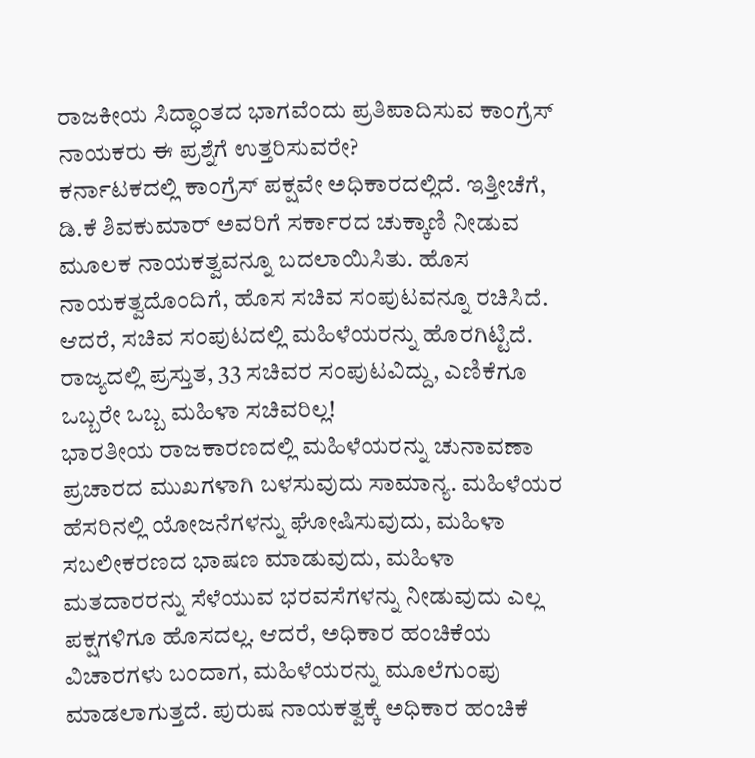ರಾಜಕೀಯ ಸಿದ್ಧಾಂತದ ಭಾಗವೆಂದು ಪ್ರತಿಪಾದಿಸುವ ಕಾಂಗ್ರೆಸ್ ನಾಯಕರು ಈ ಪ್ರಶ್ನೆಗೆ ಉತ್ತರಿಸುವರೇ?
ಕರ್ನಾಟಕದಲ್ಲಿ ಕಾಂಗ್ರೆಸ್ ಪಕ್ಷವೇ ಅಧಿಕಾರದಲ್ಲಿದೆ. ಇತ್ತೀಚೆಗೆ, ಡಿ.ಕೆ ಶಿವಕುಮಾರ್ ಅವರಿಗೆ ಸರ್ಕಾರದ ಚುಕ್ಕಾಣಿ ನೀಡುವ ಮೂಲಕ ನಾಯಕತ್ವವನ್ನೂ ಬದಲಾಯಿಸಿತು. ಹೊಸ ನಾಯಕತ್ವದೊಂದಿಗೆ, ಹೊಸ ಸಚಿವ ಸಂಪುಟವನ್ನೂ ರಚಿಸಿದೆ. ಆದರೆ, ಸಚಿವ ಸಂಪುಟದಲ್ಲಿ ಮಹಿಳೆಯರನ್ನು ಹೊರಗಿಟ್ಟಿದೆ. ರಾಜ್ಯದಲ್ಲಿ ಪ್ರಸ್ತುತ, 33 ಸಚಿವರ ಸಂಪುಟವಿದ್ದು, ಎಣಿಕೆಗೂ ಒಬ್ಬರೇ ಒಬ್ಬ ಮಹಿಳಾ ಸಚಿವರಿಲ್ಲ!
ಭಾರತೀಯ ರಾಜಕಾರಣದಲ್ಲಿ ಮಹಿಳೆಯರನ್ನು ಚುನಾವಣಾ ಪ್ರಚಾರದ ಮುಖಗಳಾಗಿ ಬಳಸುವುದು ಸಾಮಾನ್ಯ. ಮಹಿಳೆಯರ ಹೆಸರಿನಲ್ಲಿ ಯೋಜನೆಗಳನ್ನು ಘೋಷಿಸುವುದು, ಮಹಿಳಾ ಸಬಲೀಕರಣದ ಭಾಷಣ ಮಾಡುವುದು, ಮಹಿಳಾ ಮತದಾರರನ್ನು ಸೆಳೆಯುವ ಭರವಸೆಗಳನ್ನು ನೀಡುವುದು ಎಲ್ಲ ಪಕ್ಷಗಳಿಗೂ ಹೊಸದಲ್ಲ. ಆದರೆ, ಅಧಿಕಾರ ಹಂಚಿಕೆಯ ವಿಚಾರಗಳು ಬಂದಾಗ, ಮಹಿಳೆಯರನ್ನು ಮೂಲೆಗುಂಪು ಮಾಡಲಾಗುತ್ತದೆ. ಪುರುಷ ನಾಯಕತ್ವಕ್ಕೆ ಅಧಿಕಾರ ಹಂಚಿಕೆ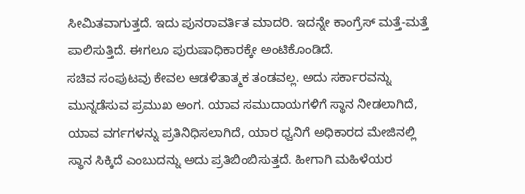ಸೀಮಿತವಾಗುತ್ತದೆ. ಇದು ಪುನರಾವರ್ತಿತ ಮಾದರಿ. ಇದನ್ನೇ ಕಾಂಗ್ರೆಸ್ ಮತ್ತೆ-ಮತ್ತೆ ಪಾಲಿಸುತ್ತಿದೆ. ಈಗಲೂ ಪುರುಷಾಧಿಕಾರಕ್ಕೇ ಅಂಟಿಕೊಂಡಿದೆ.
ಸಚಿವ ಸಂಪುಟವು ಕೇವಲ ಆಡಳಿತಾತ್ಮಕ ತಂಡವಲ್ಲ. ಅದು ಸರ್ಕಾರವನ್ನು ಮುನ್ನಡೆಸುವ ಪ್ರಮುಖ ಅಂಗ. ಯಾವ ಸಮುದಾಯಗಳಿಗೆ ಸ್ಥಾನ ನೀಡಲಾಗಿದೆ, ಯಾವ ವರ್ಗಗಳನ್ನು ಪ್ರತಿನಿಧಿಸಲಾಗಿದೆ, ಯಾರ ಧ್ವನಿಗೆ ಅಧಿಕಾರದ ಮೇಜಿನಲ್ಲಿ ಸ್ಥಾನ ಸಿಕ್ಕಿದೆ ಎಂಬುದನ್ನು ಅದು ಪ್ರತಿಬಿಂಬಿಸುತ್ತದೆ. ಹೀಗಾಗಿ ಮಹಿಳೆಯರ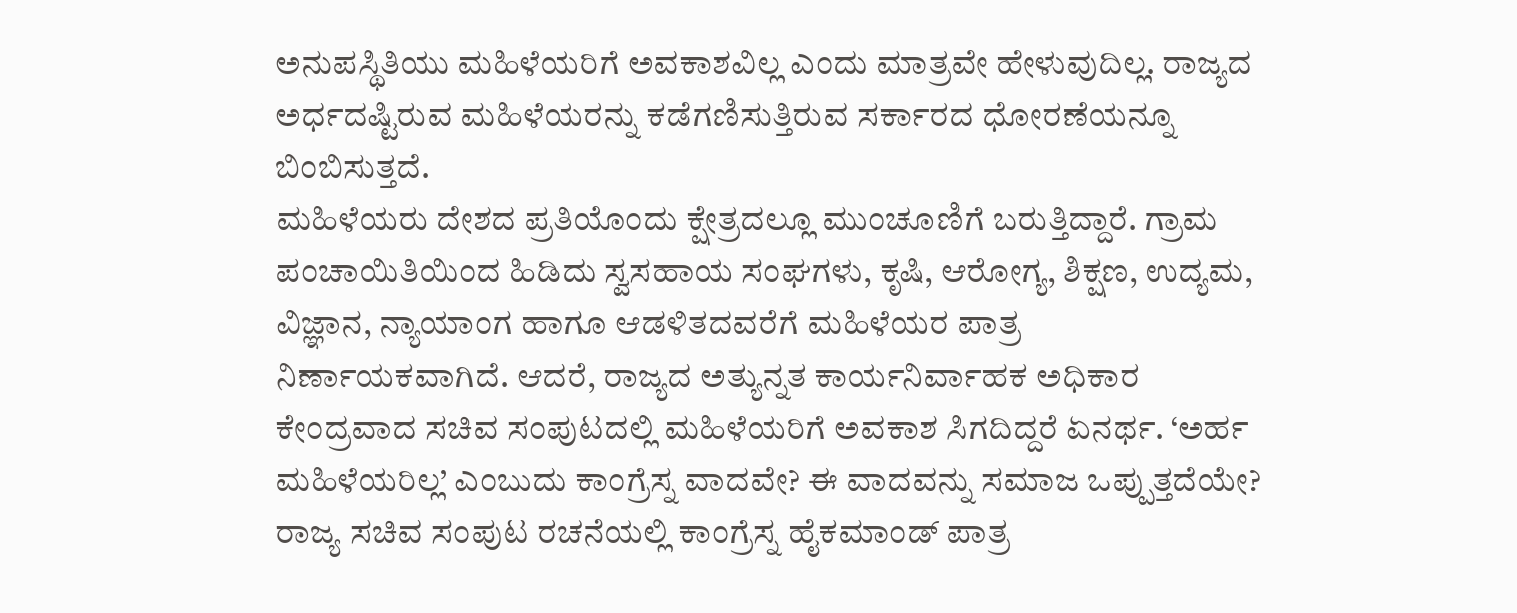ಅನುಪಸ್ಥಿತಿಯು ಮಹಿಳೆಯರಿಗೆ ಅವಕಾಶವಿಲ್ಲ ಎಂದು ಮಾತ್ರವೇ ಹೇಳುವುದಿಲ್ಲ. ರಾಜ್ಯದ ಅರ್ಧದಷ್ಟಿರುವ ಮಹಿಳೆಯರನ್ನು ಕಡೆಗಣಿಸುತ್ತಿರುವ ಸರ್ಕಾರದ ಧೋರಣೆಯನ್ನೂ ಬಿಂಬಿಸುತ್ತದೆ.
ಮಹಿಳೆಯರು ದೇಶದ ಪ್ರತಿಯೊಂದು ಕ್ಷೇತ್ರದಲ್ಲೂ ಮುಂಚೂಣಿಗೆ ಬರುತ್ತಿದ್ದಾರೆ. ಗ್ರಾಮ ಪಂಚಾಯಿತಿಯಿಂದ ಹಿಡಿದು ಸ್ವಸಹಾಯ ಸಂಘಗಳು, ಕೃಷಿ, ಆರೋಗ್ಯ, ಶಿಕ್ಷಣ, ಉದ್ಯಮ, ವಿಜ್ಞಾನ, ನ್ಯಾಯಾಂಗ ಹಾಗೂ ಆಡಳಿತದವರೆಗೆ ಮಹಿಳೆಯರ ಪಾತ್ರ ನಿರ್ಣಾಯಕವಾಗಿದೆ. ಆದರೆ, ರಾಜ್ಯದ ಅತ್ಯುನ್ನತ ಕಾರ್ಯನಿರ್ವಾಹಕ ಅಧಿಕಾರ ಕೇಂದ್ರವಾದ ಸಚಿವ ಸಂಪುಟದಲ್ಲಿ ಮಹಿಳೆಯರಿಗೆ ಅವಕಾಶ ಸಿಗದಿದ್ದರೆ ಏನರ್ಥ. ‘ಅರ್ಹ ಮಹಿಳೆಯರಿಲ್ಲ’ ಎಂಬುದು ಕಾಂಗ್ರೆಸ್ನ ವಾದವೇ? ಈ ವಾದವನ್ನು ಸಮಾಜ ಒಪ್ಪುತ್ತದೆಯೇ?
ರಾಜ್ಯ ಸಚಿವ ಸಂಪುಟ ರಚನೆಯಲ್ಲಿ ಕಾಂಗ್ರೆಸ್ನ ಹೈಕಮಾಂಡ್ ಪಾತ್ರ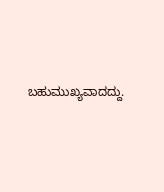ಬಹುಮುಖ್ಯವಾದದ್ದು.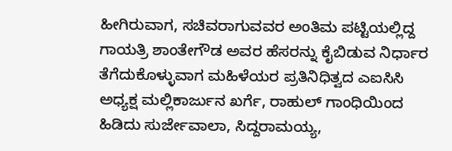ಹೀಗಿರುವಾಗ, ಸಚಿವರಾಗುವವರ ಅಂತಿಮ ಪಟ್ಟಿಯಲ್ಲಿದ್ದ ಗಾಯತ್ರಿ ಶಾಂತೇಗೌಡ ಅವರ ಹೆಸರನ್ನು ಕೈಬಿಡುವ ನಿರ್ಧಾರ ತೆಗೆದುಕೊಳ್ಳುವಾಗ ಮಹಿಳೆಯರ ಪ್ರತಿನಿಧಿತ್ವದ ಎಐಸಿಸಿ ಅಧ್ಯಕ್ಷ ಮಲ್ಲಿಕಾರ್ಜುನ ಖರ್ಗೆ, ರಾಹುಲ್ ಗಾಂಧಿಯಿಂದ ಹಿಡಿದು ಸುರ್ಜೇವಾಲಾ, ಸಿದ್ದರಾಮಯ್ಯ,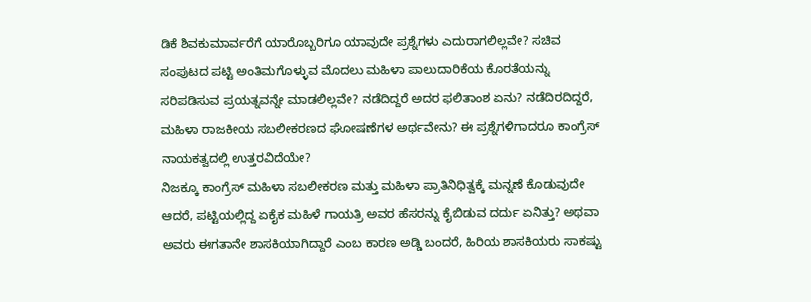ಡಿಕೆ ಶಿವಕುಮಾರ್ವರೆಗೆ ಯಾರೊಬ್ಬರಿಗೂ ಯಾವುದೇ ಪ್ರಶ್ನೆಗಳು ಎದುರಾಗಲಿಲ್ಲವೇ? ಸಚಿವ ಸಂಪುಟದ ಪಟ್ಟಿ ಅಂತಿಮಗೊಳ್ಳುವ ಮೊದಲು ಮಹಿಳಾ ಪಾಲುದಾರಿಕೆಯ ಕೊರತೆಯನ್ನು ಸರಿಪಡಿಸುವ ಪ್ರಯತ್ನವನ್ನೇ ಮಾಡಲಿಲ್ಲವೇ? ನಡೆದಿದ್ದರೆ ಅದರ ಫಲಿತಾಂಶ ಏನು? ನಡೆದಿರದಿದ್ದರೆ, ಮಹಿಳಾ ರಾಜಕೀಯ ಸಬಲೀಕರಣದ ಘೋಷಣೆಗಳ ಅರ್ಥವೇನು? ಈ ಪ್ರಶ್ನೆಗಳಿಗಾದರೂ ಕಾಂಗ್ರೆಸ್ ನಾಯಕತ್ವದಲ್ಲಿ ಉತ್ತರವಿದೆಯೇ?
ನಿಜಕ್ಕೂ ಕಾಂಗ್ರೆಸ್ ಮಹಿಳಾ ಸಬಲೀಕರಣ ಮತ್ತು ಮಹಿಳಾ ಪ್ರಾತಿನಿಧಿತ್ವಕ್ಕೆ ಮನ್ನಣೆ ಕೊಡುವುದೇ ಆದರೆ, ಪಟ್ಟಿಯಲ್ಲಿದ್ದ ಏಕೈಕ ಮಹಿಳೆ ಗಾಯತ್ರಿ ಅವರ ಹೆಸರನ್ನು ಕೈಬಿಡುವ ದರ್ದು ಏನಿತ್ತು? ಅಥವಾ ಅವರು ಈಗತಾನೇ ಶಾಸಕಿಯಾಗಿದ್ದಾರೆ ಎಂಬ ಕಾರಣ ಅಡ್ಡಿ ಬಂದರೆ, ಹಿರಿಯ ಶಾಸಕಿಯರು ಸಾಕಷ್ಟು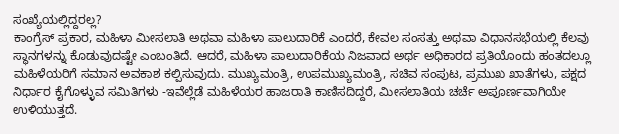ಸಂಖ್ಯೆಯಲ್ಲಿದ್ದರಲ್ಲ?
ಕಾಂಗ್ರೆಸ್ ಪ್ರಕಾರ, ಮಹಿಳಾ ಮೀಸಲಾತಿ ಅಥವಾ ಮಹಿಳಾ ಪಾಲುದಾರಿಕೆ ಎಂದರೆ, ಕೇವಲ ಸಂಸತ್ತು ಅಥವಾ ವಿಧಾನಸಭೆಯಲ್ಲಿ ಕೆಲವು ಸ್ಥಾನಗಳನ್ನು ಕೊಡುವುದಷ್ಟೇ ಎಂಬಂತಿದೆ. ಆದರೆ, ಮಹಿಳಾ ಪಾಲುದಾರಿಕೆಯ ನಿಜವಾದ ಅರ್ಥ ಅಧಿಕಾರದ ಪ್ರತಿಯೊಂದು ಹಂತದಲ್ಲೂ ಮಹಿಳೆಯರಿಗೆ ಸಮಾನ ಅವಕಾಶ ಕಲ್ಪಿಸುವುದು. ಮುಖ್ಯಮಂತ್ರಿ, ಉಪಮುಖ್ಯಮಂತ್ರಿ, ಸಚಿವ ಸಂಪುಟ, ಪ್ರಮುಖ ಖಾತೆಗಳು, ಪಕ್ಷದ ನಿರ್ಧಾರ ಕೈಗೊಳ್ಳುವ ಸಮಿತಿಗಳು -ಇವೆಲ್ಲೆಡೆ ಮಹಿಳೆಯರ ಹಾಜರಾತಿ ಕಾಣಿಸದಿದ್ದರೆ, ಮೀಸಲಾತಿಯ ಚರ್ಚೆ ಅಪೂರ್ಣವಾಗಿಯೇ ಉಳಿಯುತ್ತದೆ.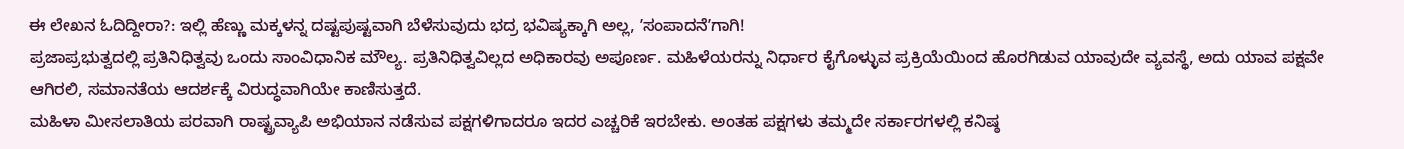ಈ ಲೇಖನ ಓದಿದ್ದೀರಾ?: ಇಲ್ಲಿ ಹೆಣ್ಣು ಮಕ್ಕಳನ್ನ ದಷ್ಟಪುಷ್ಟವಾಗಿ ಬೆಳೆಸುವುದು ಭದ್ರ ಭವಿಷ್ಯಕ್ಕಾಗಿ ಅಲ್ಲ, ʼಸಂಪಾದನೆʼಗಾಗಿ!
ಪ್ರಜಾಪ್ರಭುತ್ವದಲ್ಲಿ ಪ್ರತಿನಿಧಿತ್ವವು ಒಂದು ಸಾಂವಿಧಾನಿಕ ಮೌಲ್ಯ. ಪ್ರತಿನಿಧಿತ್ವವಿಲ್ಲದ ಅಧಿಕಾರವು ಅಪೂರ್ಣ. ಮಹಿಳೆಯರನ್ನು ನಿರ್ಧಾರ ಕೈಗೊಳ್ಳುವ ಪ್ರಕ್ರಿಯೆಯಿಂದ ಹೊರಗಿಡುವ ಯಾವುದೇ ವ್ಯವಸ್ಥೆ, ಅದು ಯಾವ ಪಕ್ಷವೇ ಆಗಿರಲಿ, ಸಮಾನತೆಯ ಆದರ್ಶಕ್ಕೆ ವಿರುದ್ಧವಾಗಿಯೇ ಕಾಣಿಸುತ್ತದೆ.
ಮಹಿಳಾ ಮೀಸಲಾತಿಯ ಪರವಾಗಿ ರಾಷ್ಟ್ರವ್ಯಾಪಿ ಅಭಿಯಾನ ನಡೆಸುವ ಪಕ್ಷಗಳಿಗಾದರೂ ಇದರ ಎಚ್ಚರಿಕೆ ಇರಬೇಕು. ಅಂತಹ ಪಕ್ಷಗಳು ತಮ್ಮದೇ ಸರ್ಕಾರಗಳಲ್ಲಿ ಕನಿಷ್ಠ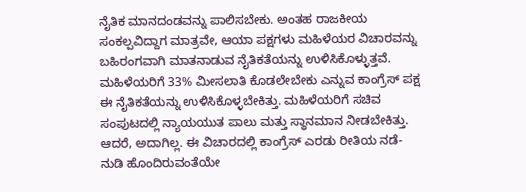ನೈತಿಕ ಮಾನದಂಡವನ್ನು ಪಾಲಿಸಬೇಕು. ಅಂತಹ ರಾಜಕೀಯ ಸಂಕಲ್ಪವಿದ್ದಾಗ ಮಾತ್ರವೇ, ಆಯಾ ಪಕ್ಷಗಳು ಮಹಿಳೆಯರ ವಿಚಾರವನ್ನು ಬಹಿರಂಗವಾಗಿ ಮಾತನಾಡುವ ನೈತಿಕತೆಯನ್ನು ಉಳಿಸಿಕೊಳ್ಳುತ್ತವೆ.
ಮಹಿಳೆಯರಿಗೆ 33% ಮೀಸಲಾತಿ ಕೊಡಲೇಬೇಕು ಎನ್ನುವ ಕಾಂಗ್ರೆಸ್ ಪಕ್ಷ ಈ ನೈತಿಕತೆಯನ್ನು ಉಳಿಸಿಕೊಳ್ಳಬೇಕಿತ್ತು. ಮಹಿಳೆಯರಿಗೆ ಸಚಿವ ಸಂಪುಟದಲ್ಲಿ ನ್ಯಾಯಯುತ ಪಾಲು ಮತ್ತು ಸ್ಥಾನಮಾನ ನೀಡಬೇಕಿತ್ತು. ಆದರೆ, ಅದಾಗಿಲ್ಲ. ಈ ವಿಚಾರದಲ್ಲಿ ಕಾಂಗ್ರೆಸ್ ಎರಡು ರೀತಿಯ ನಡೆ-ನುಡಿ ಹೊಂದಿರುವಂತೆಯೇ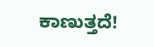ಕಾಣುತ್ತದೆ!